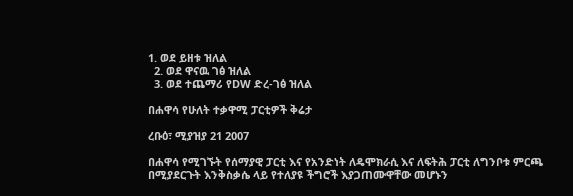1. ወደ ይዘቱ ዝለል
  2. ወደ ዋናዉ ገፅ ዝለል
  3. ወደ ተጨማሪ የDW ድረ-ገፅ ዝለል

በሐዋሳ የሁለት ተቃዋሚ ፓርቲዎች ቅሬታ

ረቡዕ፣ ሚያዝያ 21 2007

በሐዋሳ የሚገኙት የሰማያዊ ፓርቲ እና የአንድነት ለዴሞክራሲ እና ለፍትሕ ፓርቲ ለግንቦቱ ምርጫ በሚያደርጉት እንቅስቃሴ ላይ የተለያዩ ችግሮች እያጋጠሙዋቸው መሆኑን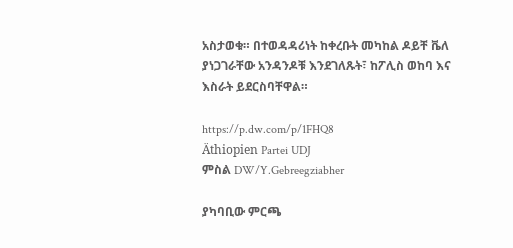አስታወቁ። በተወዳዳሪነት ከቀረቡት መካከል ዶይቸ ቬለ ያነጋገራቸው አንዳንዶቹ እንደገለጹት፣ ከፖሊስ ወከባ እና እስራት ይደርስባቸዋል።

https://p.dw.com/p/1FHQ8
Äthiopien Partei UDJ
ምስል DW/Y.Gebreegziabher

ያካባቢው ምርጫ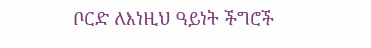ቦርድ ለእነዚህ ዓይነት ችግሮች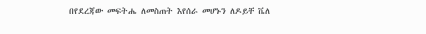በየደረጃው መፍትሔ ለመስጠት እየሰራ መሆኑን ለዶይቸ ቬለ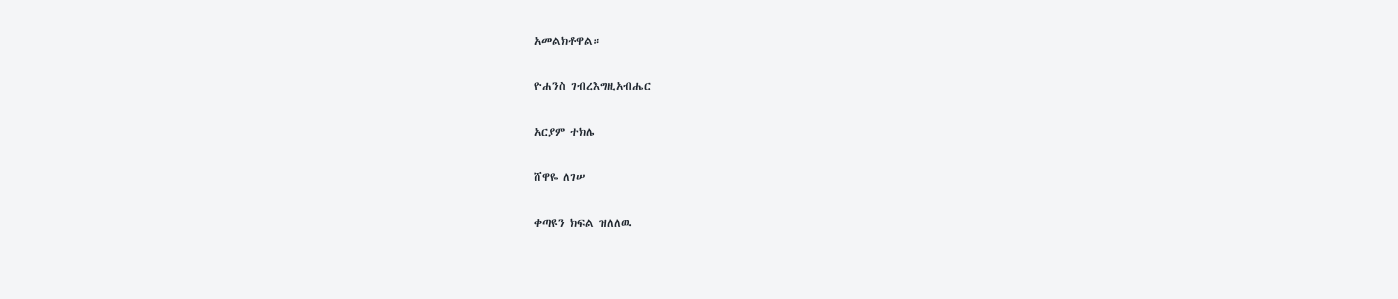አመልክቶዋል።

ዮሐንስ ገብረእግዚአብሔር

አርያም ተክሌ

ሸዋዬ ለገሠ

ቀጣዩን ክፍል ዝለለዉ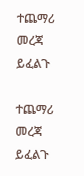ተጨማሪ መረጃ ይፈልጉ

ተጨማሪ መረጃ ይፈልጉ